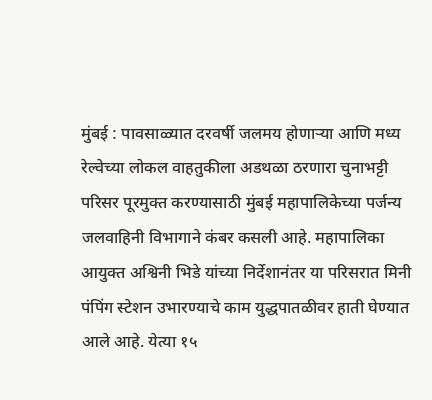मुंबई : पावसाळ्यात दरवर्षी जलमय होणाऱ्या आणि मध्य रेल्वेच्या लोकल वाहतुकीला अडथळा ठरणारा चुनाभट्टी परिसर पूरमुक्त करण्यासाठी मुंबई महापालिकेच्या पर्जन्य जलवाहिनी विभागाने कंबर कसली आहे. महापालिका आयुक्त अश्विनी भिडे यांच्या निर्देशानंतर या परिसरात मिनी पंपिंग स्टेशन उभारण्याचे काम युद्धपातळीवर हाती घेण्यात आले आहे. येत्या १५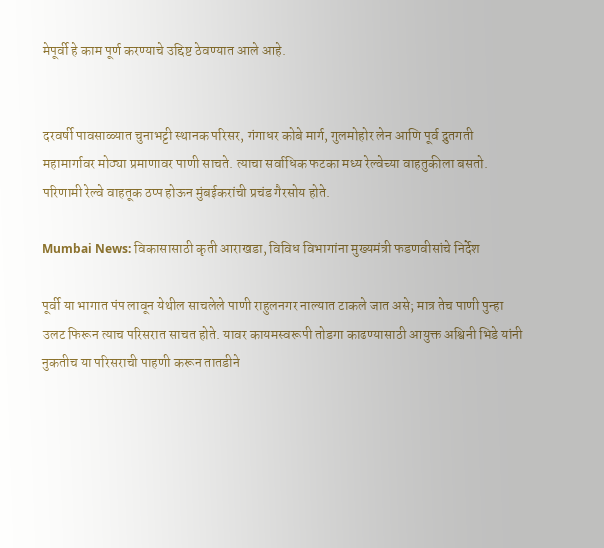मेपूर्वी हे काम पूर्ण करण्याचे उद्दिष्ट ठेवण्यात आले आहे.


दरवर्षी पावसाळ्यात चुनाभट्टी स्थानक परिसर, गंगाधर कोबे मार्ग, गुलमोहोर लेन आणि पूर्व द्रुतगती महामार्गावर मोठ्या प्रमाणावर पाणी साचते. त्याचा सर्वाधिक फटका मध्य रेल्वेच्या वाहतुकीला बसतो. परिणामी रेल्वे वाहतूक ठप्प होऊन मुंबईकरांची प्रचंड गैरसोय होते.

Mumbai News: विकासासाठी कृती आराखडा, विविध विभागांना मुख्यमंत्री फडणवीसांचे निर्देश

पूर्वी या भागात पंप लावून येथील साचलेले पाणी राहुलनगर नाल्यात टाकले जात असे; मात्र तेच पाणी पुन्हा उलट फिरून त्याच परिसरात साचत होते. यावर कायमस्वरूपी तोडगा काढण्यासाठी आयुक्त अश्विनी भिडे यांनी नुकतीच या परिसराची पाहणी करून तातडीने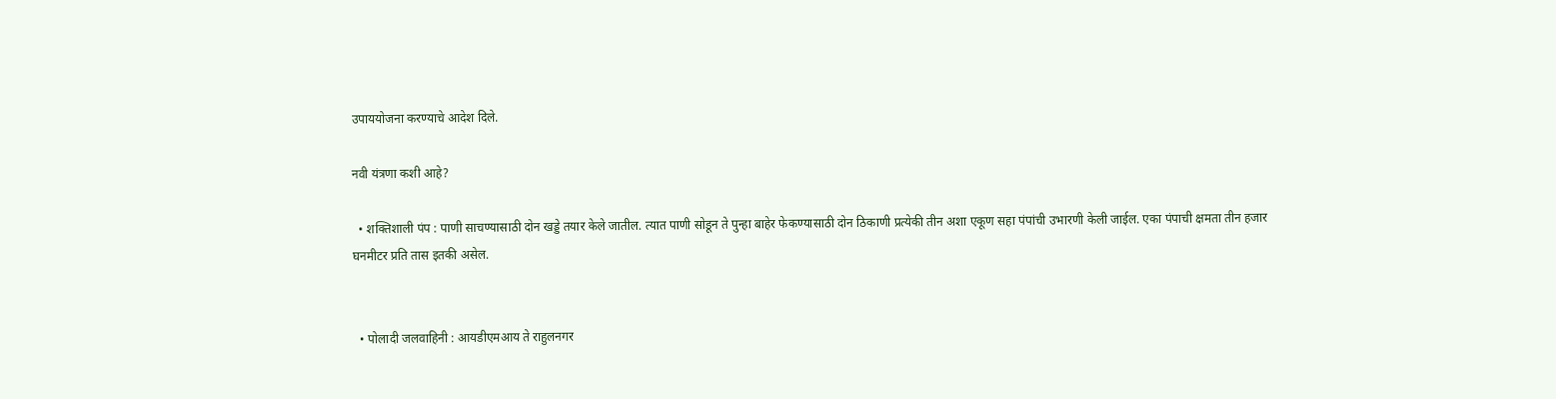उपाययोजना करण्याचे आदेश दिले.

नवी यंत्रणा कशी आहे?

  • शक्तिशाली पंप : पाणी साचण्यासाठी दोन खड्डे तयार केले जातील. त्यात पाणी सोडून ते पुन्हा बाहेर फेकण्यासाठी दोन ठिकाणी प्रत्येकी तीन अशा एकूण सहा पंपांची उभारणी केली जाईल. एका पंपाची क्षमता तीन हजार घनमीटर प्रति तास इतकी असेल.


  • पोलादी जलवाहिनी : आयडीएमआय ते राहुलनगर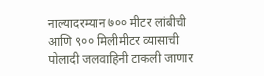नाल्यादरम्यान ७०० मीटर लांबीची आणि ९०० मिलीमीटर व्यासाची पोलादी जलवाहिनी टाकली जाणार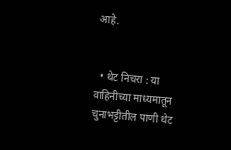आहे.


  • थेट निचरा : या वाहिनीच्या माध्यमातून चुनाभट्टीतील पाणी थेट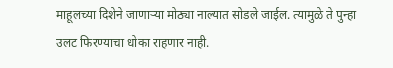माहूलच्या दिशेने जाणाऱ्या मोठ्या नाल्यात सोडले जाईल. त्यामुळे ते पुन्हा उलट फिरण्याचा धोका राहणार नाही.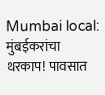Mumbai local: मुंबईकरांचा थरकाप! पावसात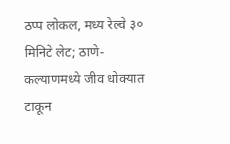ठप्प लोकल, मध्य रेल्वे ३० मिनिटे लेट; ठाणे-कल्याणमध्ये जीव धोक्यात टाकून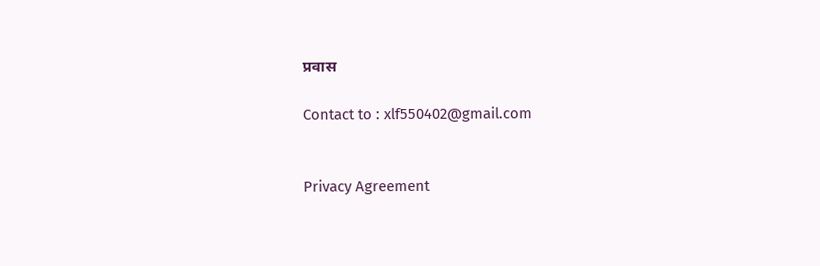प्रवास

Contact to : xlf550402@gmail.com


Privacy Agreement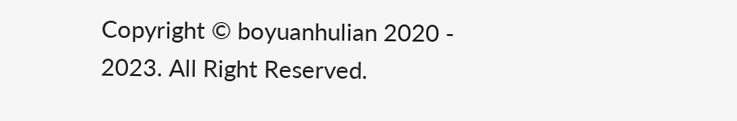Copyright © boyuanhulian 2020 - 2023. All Right Reserved.